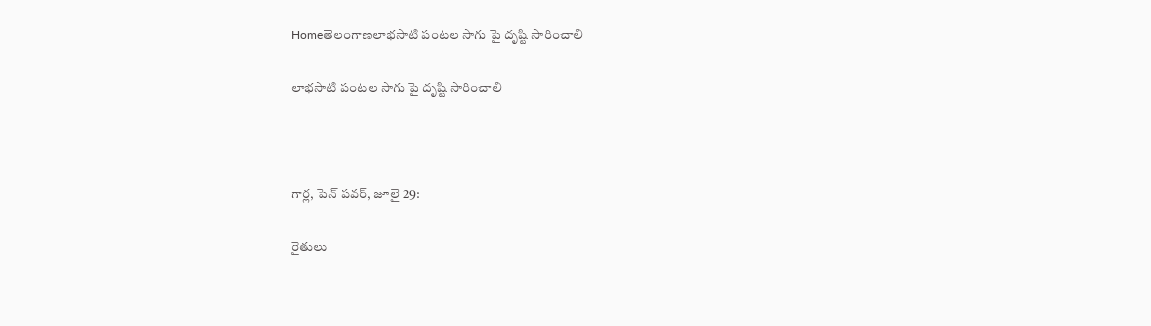Homeతెలంగాణలాభసాటి పంటల సాగు పై దృష్టి సారించాలి

లాభసాటి పంటల సాగు పై దృష్టి సారించాలి



గార్ల, పెన్ పవర్, జూలై 29:

రైతులు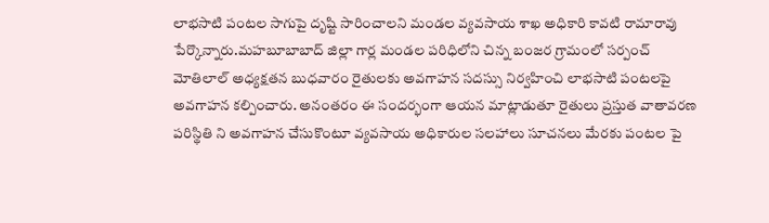లాభసాటి పంటల సాగుపై దృష్టి సారించాలని మండల వ్యవసాయ శాఖ అధికారి కావటి రామారావు పేర్కొన్నారు.మహబూబాబాద్ జిల్లా గార్ల మండల పరిధిలోని చిన్న బంజర గ్రామంలో సర్పంచ్ మోతిలాల్ అధ్యక్షతన బుధవారం రైతులకు అవగాహన సదస్సు నిర్వహించి లాభసాటి పంటలపై అవగాహన కల్పించారు. అనంతరం ఈ సందర్భంగా ఆయన మాట్లాడుతూ రైతులు ప్రస్తుత వాతావరణ పరిస్థితి ని అవగాహన చేసుకొంటూ వ్యవసాయ అధికారుల సలహాలు సూచనలు మేరకు పంటల పై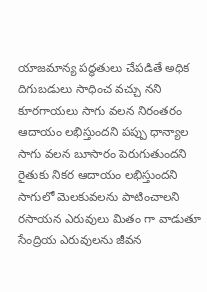యాజమాన్య పద్ధతులు చేపడితే అధిక దిగుబడులు సాధించ వచ్చు నని కూరగాయలు సాగు వలన నిరంతరం ఆదాయం లభిస్తుందని పప్పు ధాన్యాల సాగు వలన బూసారం పెరుగుతుందని రైతుకు నికర ఆదాయం లభిస్తుందని సాగులో మెలకువలను పాటించాలని రసాయన ఎరువులు మితం గా వాడుతూ సేంద్రియ ఎరువులను జీవన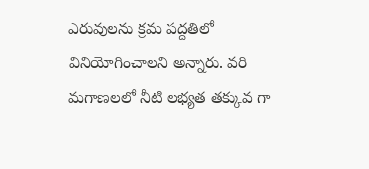ఎరువులను క్రమ పద్దతిలో వినియోగించాలని అన్నారు. వరి మగాణలలో నీటి లభ్యత తక్కువ గా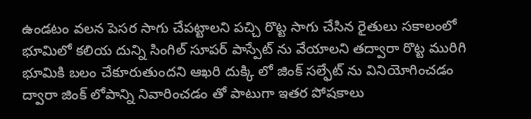ఉండటం వలన పెసర సాగు చేపట్టాలని పచ్చి రొట్ట సాగు చేసిన రైతులు సకాలంలో భూమిలో కలియ దున్ని సింగిల్ సూపర్ పాస్పేట్ ను వేయాలని తద్వారా రొట్ట మురిగి భూమికి బలం చేకూరుతుందని ఆఖరి దుక్కి లో జింక్ సల్ఫేట్ ను వినియోగించడం ద్వారా జింక్ లోపాన్ని నివారించడం తో పాటుగా ఇతర పోషకాలు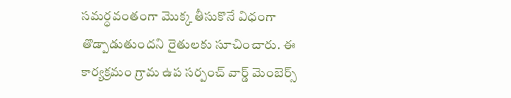సమర్ధవంతంగా మొక్క తీసుకొనే విధంగా తొడ్పాడుతుందని రైతులకు సూచించారు. ఈ కార్యక్రమం గ్రామ ఉప సర్పంచ్ వార్డ్ మెంబెర్స్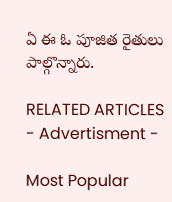ఏ ఈ ఓ పూజిత రైతులు పాల్గొన్నారు.

RELATED ARTICLES
- Advertisment -

Most Popular